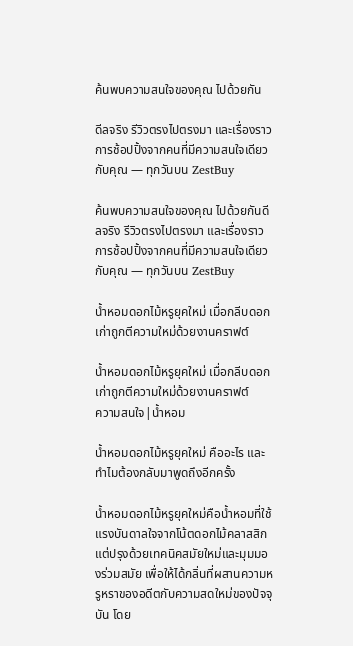ค้นพบความสนใจของคุณ ไปด้วยกัน

ดีลจริง รีวิวตรงไปตรงมา และเรื่องราวการช้อปปิ้งจากคนที่มีความสนใจเดียวกับคุณ — ทุกวันบน ZestBuy

ค้นพบความสนใจของคุณ ไปด้วยกันดีลจริง รีวิวตรงไปตรงมา และเรื่องราวการช้อปปิ้งจากคนที่มีความสนใจเดียวกับคุณ — ทุกวันบน ZestBuy

น้ำหอมดอกไม้หรูยุคใหม่ เมื่อกลีบดอกเก่าถูกตีความใหม่ด้วยงานคราฟต์

น้ำหอมดอกไม้หรูยุคใหม่ เมื่อกลีบดอกเก่าถูกตีความใหม่ด้วยงานคราฟต์
ความสนใจ|น้ำหอม

น้ำหอมดอกไม้หรูยุคใหม่ คืออะไร และทำไมต้องกลับมาพูดถึงอีกครั้ง

น้ำหอมดอกไม้หรูยุคใหม่คือน้ำหอมที่ใช้แรงบันดาลใจจากโน้ตดอกไม้คลาสสิก แต่ปรุงด้วยเทคนิคสมัยใหม่และมุมมองร่วมสมัย เพื่อให้ได้กลิ่นที่ผสานความหรูหราของอดีตกับความสดใหม่ของปัจจุบัน โดย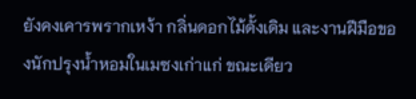ยังคงเคารพรากเหง้า กลิ่นดอกไม้ดั้งเดิม และงานฝีมือของนักปรุงน้ำหอมในเมซงเก่าแก่ ขณะเดียว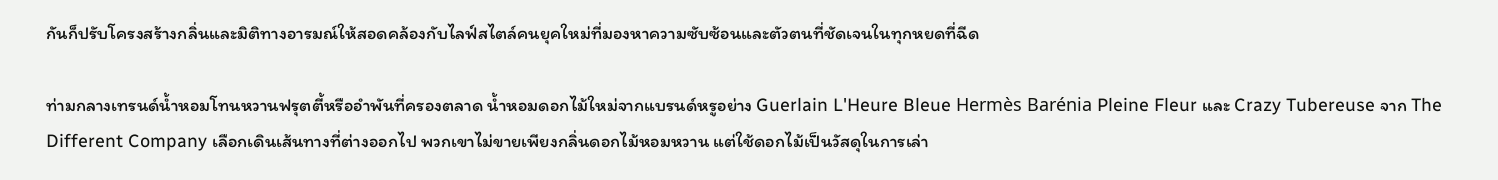กันก็ปรับโครงสร้างกลิ่นและมิติทางอารมณ์ให้สอดคล้องกับไลฟ์สไตล์คนยุคใหม่ที่มองหาความซับซ้อนและตัวตนที่ชัดเจนในทุกหยดที่ฉีด

ท่ามกลางเทรนด์น้ำหอมโทนหวานฟรุตตี้หรืออำพันที่ครองตลาด น้ำหอมดอกไม้ใหม่จากแบรนด์หรูอย่าง Guerlain L'Heure Bleue Hermès Barénia Pleine Fleur และ Crazy Tubereuse จาก The Different Company เลือกเดินเส้นทางที่ต่างออกไป พวกเขาไม่ขายเพียงกลิ่นดอกไม้หอมหวาน แต่ใช้ดอกไม้เป็นวัสดุในการเล่า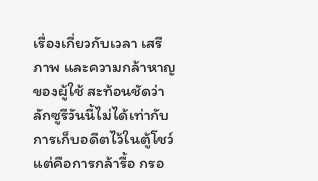เรื่องเกี่ยวกับเวลา เสรีภาพ และความกล้าหาญของผู้ใช้ สะท้อนชัดว่าลักซูรีวันนี้ไม่ได้เท่ากับการเก็บอดีตไว้ในตู้โชว์ แต่คือการกล้ารื้อ กรอ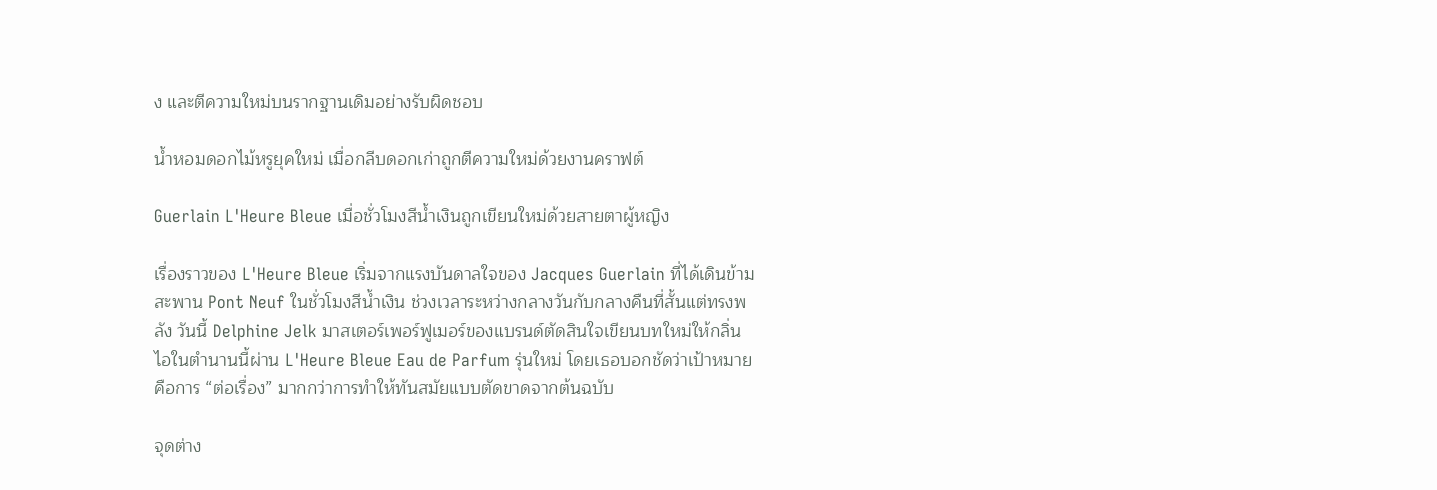ง และตีความใหม่บนรากฐานเดิมอย่างรับผิดชอบ

น้ำหอมดอกไม้หรูยุคใหม่ เมื่อกลีบดอกเก่าถูกตีความใหม่ด้วยงานคราฟต์

Guerlain L'Heure Bleue เมื่อชั่วโมงสีน้ำเงินถูกเขียนใหม่ด้วยสายตาผู้หญิง

เรื่องราวของ L'Heure Bleue เริ่มจากแรงบันดาลใจของ Jacques Guerlain ที่ได้เดินข้ามสะพาน Pont Neuf ในชั่วโมงสีน้ำเงิน ช่วงเวลาระหว่างกลางวันกับกลางคืนที่สั้นแต่ทรงพลัง วันนี้ Delphine Jelk มาสเตอร์เพอร์ฟูเมอร์ของแบรนด์ตัดสินใจเขียนบทใหม่ให้กลิ่นไอในตำนานนี้ผ่าน L'Heure Bleue Eau de Parfum รุ่นใหม่ โดยเธอบอกชัดว่าเป้าหมายคือการ “ต่อเรื่อง” มากกว่าการทำให้ทันสมัยแบบตัดขาดจากต้นฉบับ

จุดต่าง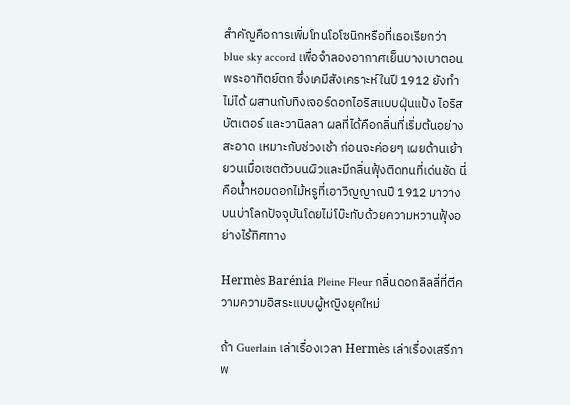สำคัญคือการเพิ่มโทนโอโซนิกหรือที่เธอเรียกว่า blue sky accord เพื่อจำลองอากาศเย็นบางเบาตอนพระอาทิตย์ตก ซึ่งเคมีสังเคราะห์ในปี 1912 ยังทำไม่ได้ ผสานกับทิงเจอร์ดอกไอริสแบบฝุ่นแป้ง ไอริสบัตเตอร์ และวานิลลา ผลที่ได้คือกลิ่นที่เริ่มต้นอย่างสะอาด เหมาะกับช่วงเช้า ก่อนจะค่อยๆ เผยด้านเย้ายวนเมื่อเซตตัวบนผิวและมีกลิ่นฟุ้งติดทนที่เด่นชัด นี่คือน้ำหอมดอกไม้หรูที่เอาวิญญาณปี 1912 มาวางบนบ่าโลกปัจจุบันโดยไม่โบ๊ะทับด้วยความหวานฟุ้งอย่างไร้ทิศทาง

Hermès Barénia Pleine Fleur กลิ่นดอกลิลลี่ที่ตีความความอิสระแบบผู้หญิงยุคใหม่

ถ้า Guerlain เล่าเรื่องเวลา Hermès เล่าเรื่องเสรีภาพ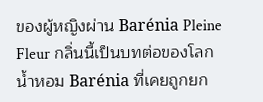ของผู้หญิงผ่าน Barénia Pleine Fleur กลิ่นนี้เป็นบทต่อของโลกน้ำหอม Barénia ที่เคยถูกยก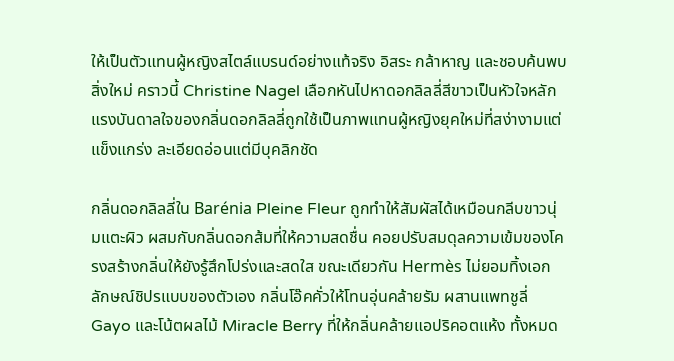ให้เป็นตัวแทนผู้หญิงสไตล์แบรนด์อย่างแท้จริง อิสระ กล้าหาญ และชอบค้นพบสิ่งใหม่ คราวนี้ Christine Nagel เลือกหันไปหาดอกลิลลี่สีขาวเป็นหัวใจหลัก แรงบันดาลใจของกลิ่นดอกลิลลี่ถูกใช้เป็นภาพแทนผู้หญิงยุคใหม่ที่สง่างามแต่แข็งแกร่ง ละเอียดอ่อนแต่มีบุคลิกชัด

กลิ่นดอกลิลลี่ใน Barénia Pleine Fleur ถูกทำให้สัมผัสได้เหมือนกลีบขาวนุ่มแตะผิว ผสมกับกลิ่นดอกส้มที่ให้ความสดชื่น คอยปรับสมดุลความเข้มของโครงสร้างกลิ่นให้ยังรู้สึกโปร่งและสดใส ขณะเดียวกัน Hermès ไม่ยอมทิ้งเอกลักษณ์ชิปรแบบของตัวเอง กลิ่นโอ๊คคั่วให้โทนอุ่นคล้ายรัม ผสานแพทชูลี่ Gayo และโน้ตผลไม้ Miracle Berry ที่ให้กลิ่นคล้ายแอปริคอตแห้ง ทั้งหมด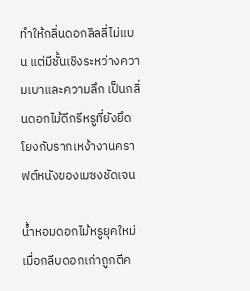ทำให้กลิ่นดอกลิลลี่ไม่แบน แต่มีชั้นเชิงระหว่างความเบาและความลึก เป็นกลิ่นดอกไม้ดีกรีหรูที่ยังยึดโยงกับรากเหง้างานคราฟต์หนังของเมซงชัดเจน

น้ำหอมดอกไม้หรูยุคใหม่ เมื่อกลีบดอกเก่าถูกตีค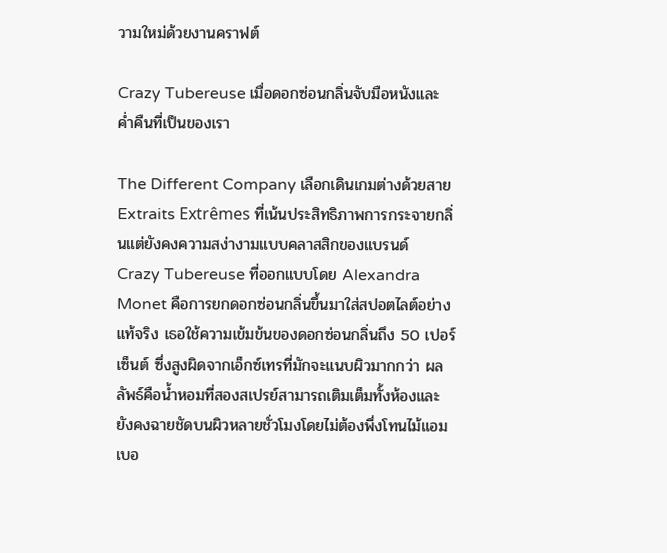วามใหม่ด้วยงานคราฟต์

Crazy Tubereuse เมื่อดอกซ่อนกลิ่นจับมือหนังและค่ำคืนที่เป็นของเรา

The Different Company เลือกเดินเกมต่างด้วยสาย Extraits Extrêmes ที่เน้นประสิทธิภาพการกระจายกลิ่นแต่ยังคงความสง่างามแบบคลาสสิกของแบรนด์ Crazy Tubereuse ที่ออกแบบโดย Alexandra Monet คือการยกดอกซ่อนกลิ่นขึ้นมาใส่สปอตไลต์อย่างแท้จริง เธอใช้ความเข้มข้นของดอกซ่อนกลิ่นถึง 50 เปอร์เซ็นต์ ซึ่งสูงผิดจากเอ็กซ์เทรที่มักจะแนบผิวมากกว่า ผลลัพธ์คือน้ำหอมที่สองสเปรย์สามารถเติมเต็มทั้งห้องและยังคงฉายชัดบนผิวหลายชั่วโมงโดยไม่ต้องพึ่งโทนไม้แอมเบอ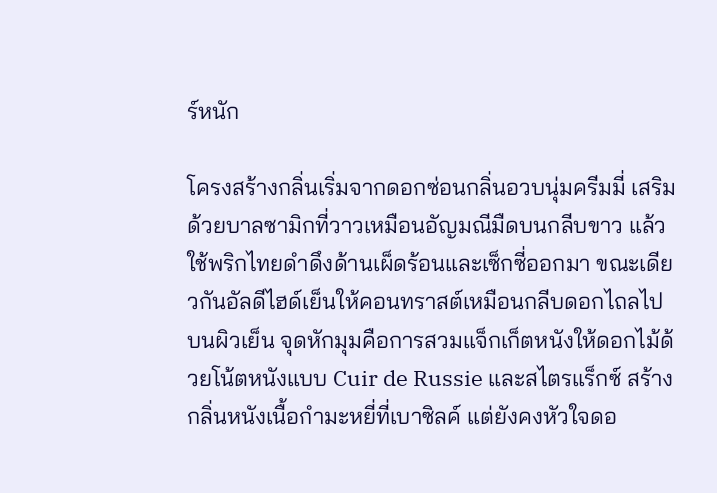ร์หนัก

โครงสร้างกลิ่นเริ่มจากดอกซ่อนกลิ่นอวบนุ่มครีมมี่ เสริมด้วยบาลซามิกที่วาวเหมือนอัญมณีมืดบนกลีบขาว แล้วใช้พริกไทยดำดึงด้านเผ็ดร้อนและเซ็กซี่ออกมา ขณะเดียวกันอัลดีไฮด์เย็นให้คอนทราสต์เหมือนกลีบดอกไถลไปบนผิวเย็น จุดหักมุมคือการสวมแจ็กเก็ตหนังให้ดอกไม้ด้วยโน้ตหนังแบบ Cuir de Russie และสไตรแร็กซ์ สร้างกลิ่นหนังเนื้อกำมะหยี่ที่เบาซิลค์ แต่ยังคงหัวใจดอ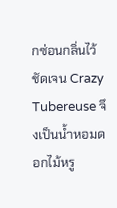กซ่อนกลิ่นไว้ชัดเจน Crazy Tubereuse จึงเป็นน้ำหอมดอกไม้หรู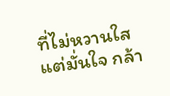ที่ไม่หวานใส แต่มั่นใจ กล้า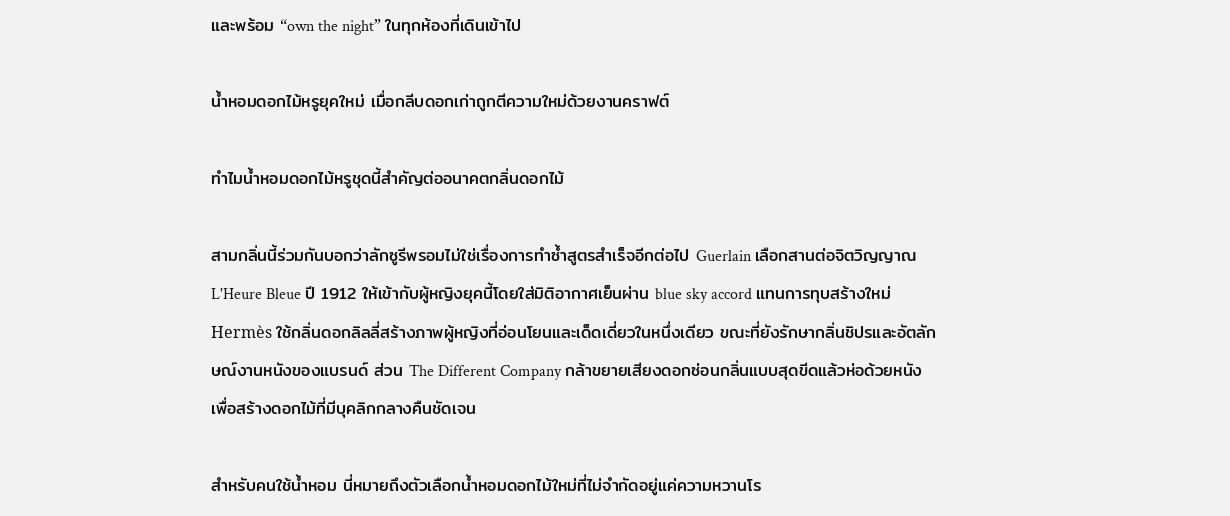และพร้อม “own the night” ในทุกห้องที่เดินเข้าไป

น้ำหอมดอกไม้หรูยุคใหม่ เมื่อกลีบดอกเก่าถูกตีความใหม่ด้วยงานคราฟต์

ทำไมน้ำหอมดอกไม้หรูชุดนี้สำคัญต่ออนาคตกลิ่นดอกไม้

สามกลิ่นนี้ร่วมกันบอกว่าลักซูรีพรอมไม่ใช่เรื่องการทำซ้ำสูตรสำเร็จอีกต่อไป Guerlain เลือกสานต่อจิตวิญญาณ L'Heure Bleue ปี 1912 ให้เข้ากับผู้หญิงยุคนี้โดยใส่มิติอากาศเย็นผ่าน blue sky accord แทนการทุบสร้างใหม่ Hermès ใช้กลิ่นดอกลิลลี่สร้างภาพผู้หญิงที่อ่อนโยนและเด็ดเดี่ยวในหนึ่งเดียว ขณะที่ยังรักษากลิ่นชิปรและอัตลักษณ์งานหนังของแบรนด์ ส่วน The Different Company กล้าขยายเสียงดอกซ่อนกลิ่นแบบสุดขีดแล้วห่อด้วยหนัง เพื่อสร้างดอกไม้ที่มีบุคลิกกลางคืนชัดเจน

สำหรับคนใช้น้ำหอม นี่หมายถึงตัวเลือกน้ำหอมดอกไม้ใหม่ที่ไม่จำกัดอยู่แค่ความหวานโร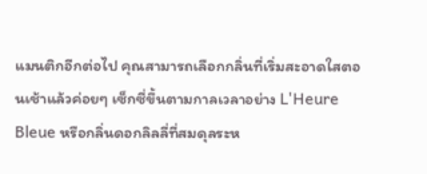แมนติกอีกต่อไป คุณสามารถเลือกกลิ่นที่เริ่มสะอาดใสตอนเช้าแล้วค่อยๆ เซ็กซี่ขึ้นตามกาลเวลาอย่าง L'Heure Bleue หรือกลิ่นดอกลิลลี่ที่สมดุลระห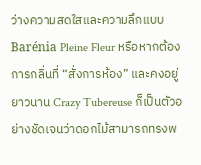ว่างความสดใสและความลึกแบบ Barénia Pleine Fleur หรือหากต้องการกลิ่นที่ “สั่งการห้อง” และคงอยู่ยาวนาน Crazy Tubereuse ก็เป็นตัวอย่างชัดเจนว่าดอกไม้สามารถทรงพ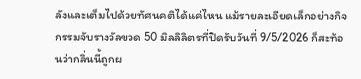ลังและเต็มไปด้วยทัศนคติได้แค่ไหน แม้รายละเอียดเล็กอย่างกิจกรรมจับรางวัลขวด 50 มิลลิลิตรที่ปิดรับวันที่ 9/5/2026 ก็สะท้อนว่ากลิ่นนี้ถูกผ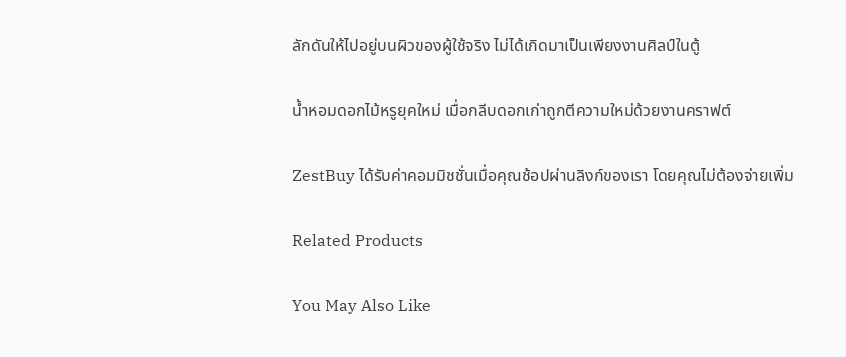ลักดันให้ไปอยู่บนผิวของผู้ใช้จริง ไม่ได้เกิดมาเป็นเพียงงานศิลป์ในตู้

น้ำหอมดอกไม้หรูยุคใหม่ เมื่อกลีบดอกเก่าถูกตีความใหม่ด้วยงานคราฟต์

ZestBuy ได้รับค่าคอมมิชชั่นเมื่อคุณช้อปผ่านลิงก์ของเรา โดยคุณไม่ต้องจ่ายเพิ่ม

Related Products

You May Also Like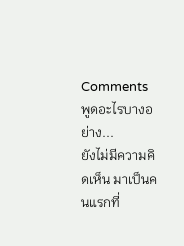Comments
พูดอะไรบางอย่าง...
ยังไม่มีความคิดเห็น มาเป็นคนแรกที่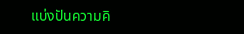แบ่งปันความคิ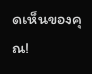ดเห็นของคุณ!